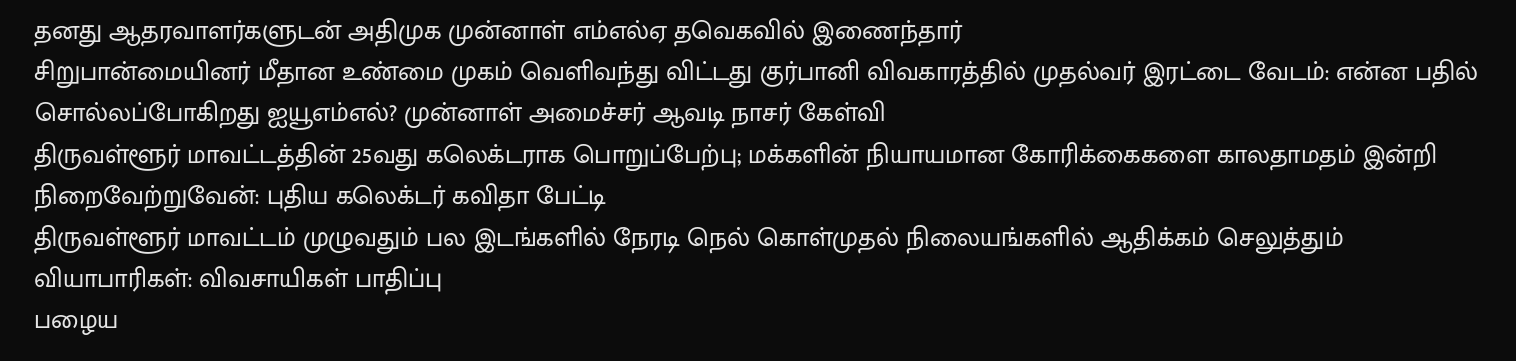தனது ஆதரவாளர்களுடன் அதிமுக முன்னாள் எம்எல்ஏ தவெகவில் இணைந்தார்
சிறுபான்மையினர் மீதான உண்மை முகம் வெளிவந்து விட்டது குர்பானி விவகாரத்தில் முதல்வர் இரட்டை வேடம்: என்ன பதில் சொல்லப்போகிறது ஐயூஎம்எல்? முன்னாள் அமைச்சர் ஆவடி நாசர் கேள்வி
திருவள்ளூர் மாவட்டத்தின் 25வது கலெக்டராக பொறுப்பேற்பு; மக்களின் நியாயமான கோரிக்கைகளை காலதாமதம் இன்றி நிறைவேற்றுவேன்: புதிய கலெக்டர் கவிதா பேட்டி
திருவள்ளூர் மாவட்டம் முழுவதும் பல இடங்களில் நேரடி நெல் கொள்முதல் நிலையங்களில் ஆதிக்கம் செலுத்தும் வியாபாரிகள்: விவசாயிகள் பாதிப்பு
பழைய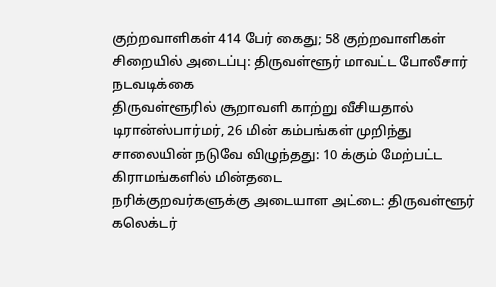குற்றவாளிகள் 414 பேர் கைது; 58 குற்றவாளிகள் சிறையில் அடைப்பு: திருவள்ளூர் மாவட்ட போலீசார் நடவடிக்கை
திருவள்ளூரில் சூறாவளி காற்று வீசியதால் டிரான்ஸ்பார்மர், 26 மின் கம்பங்கள் முறிந்து சாலையின் நடுவே விழுந்தது: 10 க்கும் மேற்பட்ட கிராமங்களில் மின்தடை
நரிக்குறவர்களுக்கு அடையாள அட்டை: திருவள்ளூர் கலெக்டர்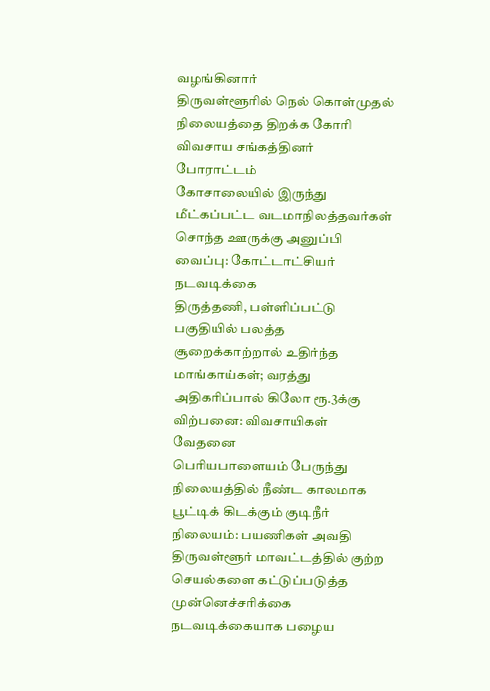வழங்கினார்
திருவள்ளூரில் நெல் கொள்முதல் நிலையத்தை திறக்க கோரி விவசாய சங்கத்தினர் போராட்டம்
கோசாலையில் இருந்து மீட்கப்பட்ட வடமாநிலத்தவர்கள் சொந்த ஊருக்கு அனுப்பி வைப்பு: கோட்டாட்சியர் நடவடிக்கை
திருத்தணி, பள்ளிப்பட்டு பகுதியில் பலத்த சூறைக்காற்றால் உதிர்ந்த மாங்காய்கள்; வரத்து அதிகரிப்பால் கிலோ ரூ.3க்கு விற்பனை: விவசாயிகள் வேதனை
பெரியபாளையம் பேருந்து நிலையத்தில் நீண்ட காலமாக பூட்டிக் கிடக்கும் குடிநீர் நிலையம்: பயணிகள் அவதி
திருவள்ளூர் மாவட்டத்தில் குற்ற செயல்களை கட்டுப்படுத்த முன்னெச்சரிக்கை நடவடிக்கையாக பழைய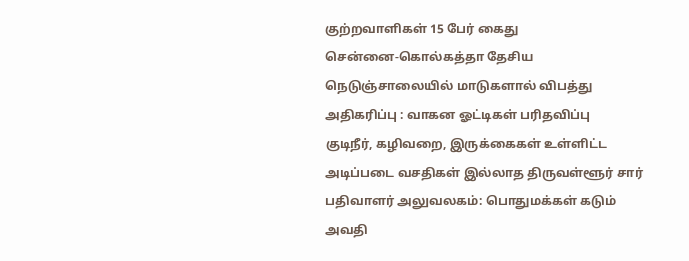குற்றவாளிகள் 15 பேர் கைது
சென்னை-கொல்கத்தா தேசிய நெடுஞ்சாலையில் மாடுகளால் விபத்து அதிகரிப்பு : வாகன ஓட்டிகள் பரிதவிப்பு
குடிநீர், கழிவறை, இருக்கைகள் உள்ளிட்ட அடிப்படை வசதிகள் இல்லாத திருவள்ளூர் சார் பதிவாளர் அலுவலகம்: பொதுமக்கள் கடும் அவதி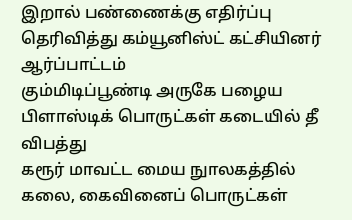இறால் பண்ணைக்கு எதிர்ப்பு தெரிவித்து கம்யூனிஸ்ட் கட்சியினர் ஆர்ப்பாட்டம்
கும்மிடிப்பூண்டி அருகே பழைய பிளாஸ்டிக் பொருட்கள் கடையில் தீ விபத்து
கரூர் மாவட்ட மைய நுாலகத்தில் கலை, கைவினைப் பொருட்கள்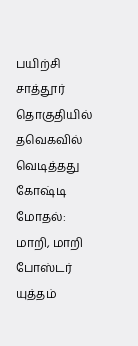பயிற்சி
சாத்தூர் தொகுதியில் தவெகவில் வெடித்தது கோஷ்டி மோதல்: மாறி, மாறி போஸ்டர் யுத்தம்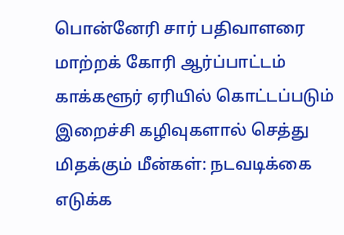பொன்னேரி சார் பதிவாளரை மாற்றக் கோரி ஆர்ப்பாட்டம்
காக்களூர் ஏரியில் கொட்டப்படும் இறைச்சி கழிவுகளால் செத்து மிதக்கும் மீன்கள்: நடவடிக்கை எடுக்க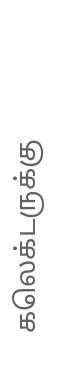கலெக்டருக்கு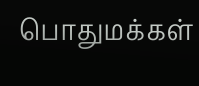பொதுமக்கள்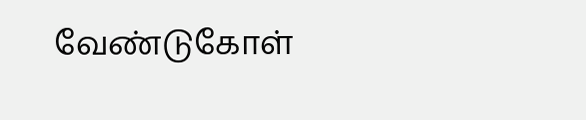வேண்டுகோள்